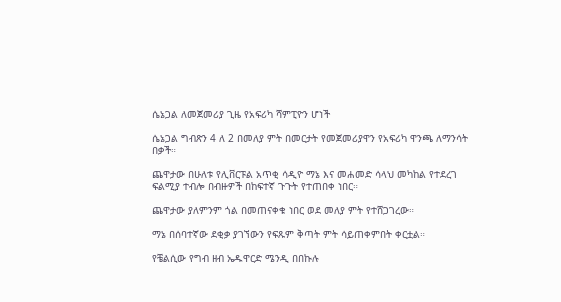ሴኔጋል ለመጀመሪያ ጊዜ የአፍሪካ ሻምፒዮን ሆነች

ሴኔጋል ግብጽን 4 ለ 2 በመለያ ምት በመርታት የመጀመሪያዋን የአፍሪካ ዋንጫ ለማንሳት በቃች።

ጨዋታው በሁለቱ የሊቨርፑል አጥቂ ሳዲዮ ማኔ እና መሐመድ ሳላህ መካከል የተደረገ ፍልሚያ ተብሎ በብዙዎች በከፍተኛ ጉጉት የተጠበቀ ነበር።

ጨዋታው ያለምንም ጎል በመጠናቀቁ ነበር ወደ መለያ ምት የተሸጋገረው።

ማኔ በሰባተኛው ደቂቃ ያገኘውን የፍጹም ቅጣት ምት ሳይጠቀምበት ቀርቷል።

የቼልሲው የግብ ዘብ ኤዱዋርድ ሜንዲ በበኩሉ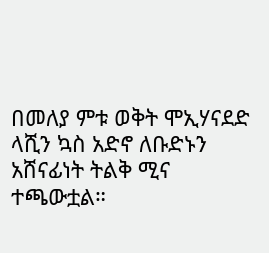በመለያ ምቱ ወቅት ሞኢሃናደድ ላሺን ኳስ አድኖ ለቡድኑን አሸናፊነት ትልቅ ሚና ተጫውቷል።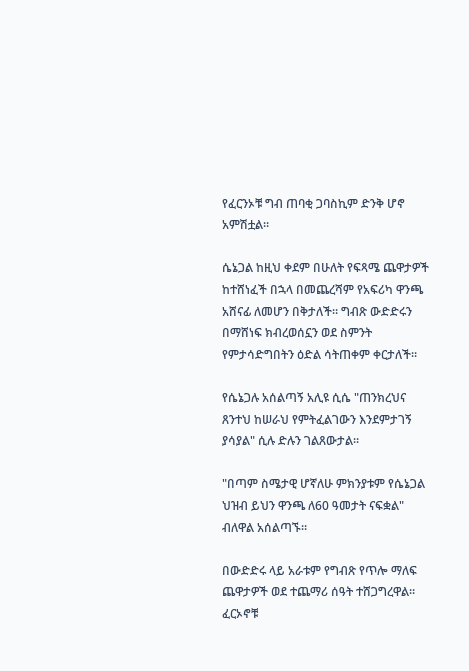የፈርንኦቹ ግብ ጠባቂ ጋባስኪም ድንቅ ሆኖ አምሽቷል።

ሴኔጋል ከዚህ ቀደም በሁለት የፍጻሜ ጨዋታዎች ከተሸነፈች በኋላ በመጨረሻም የአፍሪካ ዋንጫ አሸናፊ ለመሆን በቅታለች። ግብጽ ውድድሩን በማሸነፍ ክብረወሰኗን ወደ ስምንት የምታሳድግበትን ዕድል ሳትጠቀም ቀርታለች።

የሴኔጋሉ አሰልጣኝ አሊዩ ሲሴ "ጠንክረህና ጸንተህ ከሠራህ የምትፈልገውን እንደምታገኝ ያሳያል" ሲሉ ድሉን ገልጸውታል።

"በጣም ስሜታዊ ሆኛለሁ ምክንያቱም የሴኔጋል ህዝብ ይህን ዋንጫ ለ60 ዓመታት ናፍቋል" ብለዋል አሰልጣኙ።

በውድድሩ ላይ አራቱም የግብጽ የጥሎ ማለፍ ጨዋታዎች ወደ ተጨማሪ ሰዓት ተሸጋግረዋል። ፈርኦኖቹ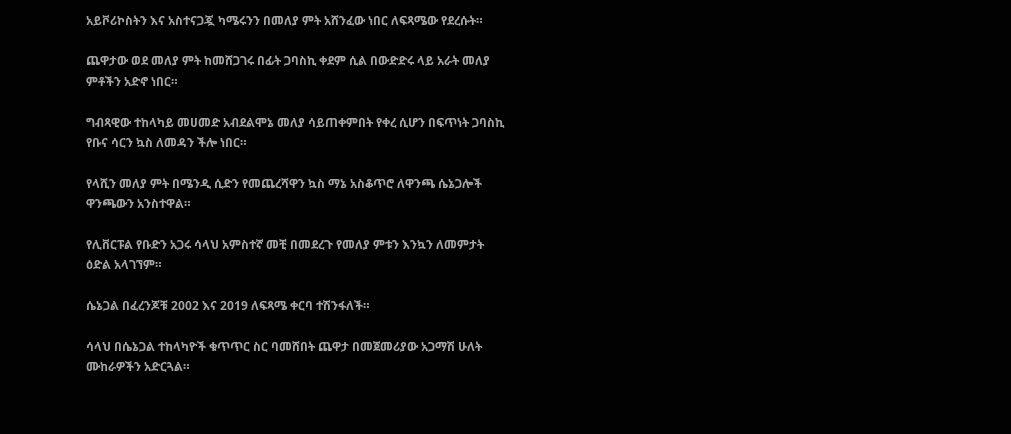አይቮሪኮስትን እና አስተናጋጇ ካሜሩንን በመለያ ምት አሸንፈው ነበር ለፍጻሜው የደረሱት።

ጨዋታው ወደ መለያ ምት ከመሸጋገሩ በፊት ጋባስኪ ቀደም ሲል በውድድሩ ላይ አራት መለያ ምቶችን አድኖ ነበር።

ግብጻዊው ተከላካይ መሀመድ አብደልሞኔ መለያ ሳይጠቀምበት የቀረ ሲሆን በፍጥነት ጋባስኪ የቡና ሳርን ኳስ ለመዳን ችሎ ነበር።

የላሺን መለያ ምት በሜንዲ ሲድን የመጨረሻዋን ኳስ ማኔ አስቆጥሮ ለዋንጫ ሴኔጋሎች ዋንጫውን አንስተዋል።

የሊቨርፑል የቡድን አጋሩ ሳላህ አምስተኛ መቺ በመደረጉ የመለያ ምቱን እንኳን ለመምታት ዕድል አላገኘም።

ሴኔጋል በፈረንጆቹ 2002 እና 2019 ለፍጻሜ ቀርባ ተሽንፋለች።

ሳላህ በሴኔጋል ተከላካዮች ቁጥጥር ስር ባመሸበት ጨዋታ በመጀመሪያው አጋማሽ ሁለት ሙከራዎችን አድርጓል።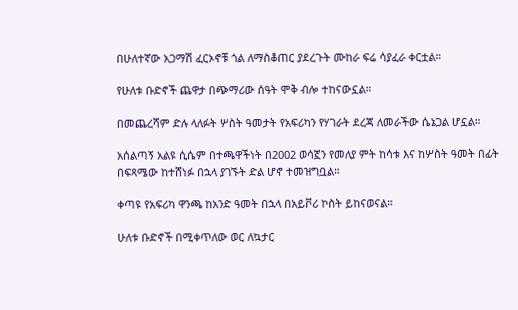በሁለተኛው አጋማሽ ፈርኦኖቹ ጎል ለማስቆጠር ያደረጉት ሙከራ ፍሬ ሳያፈራ ቀርቷል።

የሁለቱ ቡድኖች ጨዋታ በጭማሪው ሰዓት ሞቅ ብሎ ተከናውኗል።

በመጨረሻም ድሉ ላለፉት ሦስት ዓመታት የአፍሪካን የሃገራት ደረጃ ለመራችው ሴኔጋል ሆኗል።

አሰልጣኝ አልዩ ሲሴም በተጫዋችነት በ2002 ወሳኟን የመለያ ምት ከሳቱ እና ከሦስት ዓመት በፊት በፍጻሜው ከተሸነፉ በኋላ ያገኙት ድል ሆኖ ተመዝግቧል።

ቀጣዩ የአፍሪካ ዋንጫ ከአንድ ዓመት በኋላ በአይቮሪ ኮስት ይከናወናል።

ሁለቱ ቡድኖች በሚቀጥለው ወር ለኳታር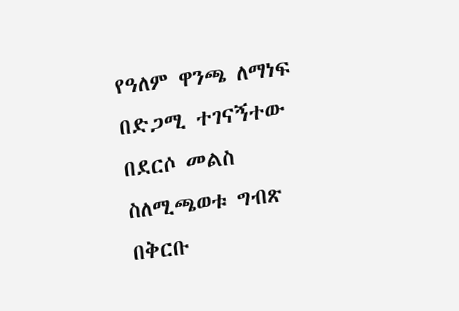የዓለም ዋንጫ ለማነፍ በድጋሚ ተገናኝተው በደርሶ መልስ ስለሚጫወቱ ግብጽ በቅርቡ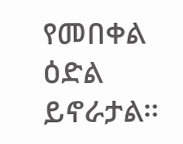የመበቀል ዕድል ይኖራታል።